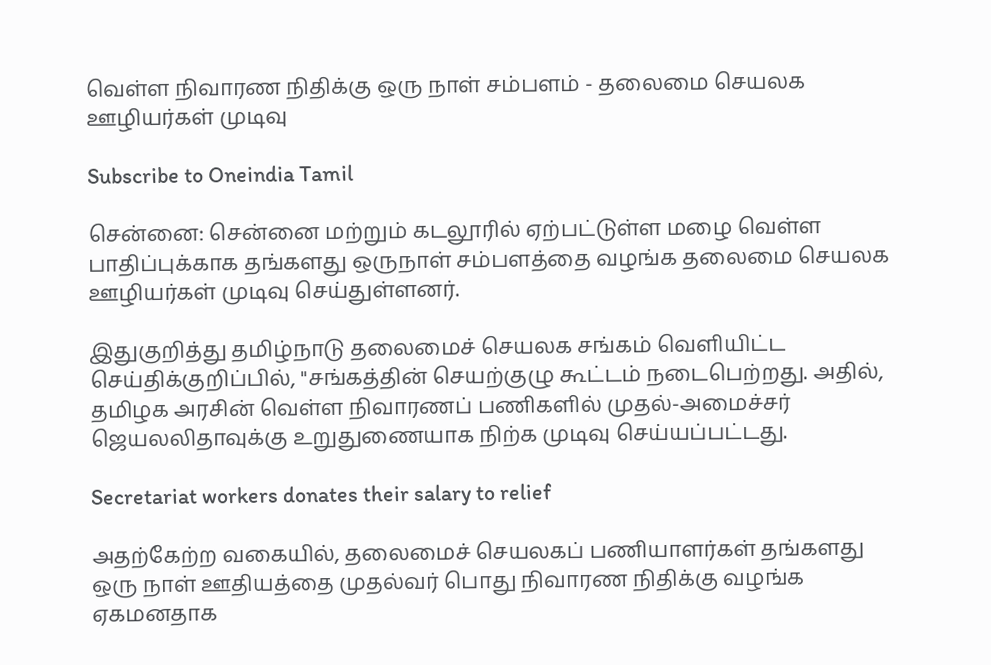வெள்ள நிவாரண நிதிக்கு ஒரு நாள் சம்பளம் - தலைமை செயலக ஊழியர்கள் முடிவு

Subscribe to Oneindia Tamil

சென்னை: சென்னை மற்றும் கடலூரில் ஏற்பட்டுள்ள மழை வெள்ள பாதிப்புக்காக தங்களது ஒருநாள் சம்பளத்தை வழங்க தலைமை செயலக ஊழியர்கள் முடிவு செய்துள்ளனர்.

இதுகுறித்து தமிழ்நாடு தலைமைச் செயலக சங்கம் வெளியிட்ட செய்திக்குறிப்பில், "சங்கத்தின் செயற்குழு கூட்டம் நடைபெற்றது. அதில், தமிழக அரசின் வெள்ள நிவாரணப் பணிகளில் முதல்-அமைச்சர் ஜெயலலிதாவுக்கு உறுதுணையாக நிற்க முடிவு செய்யப்பட்டது.

Secretariat workers donates their salary to relief

அதற்கேற்ற வகையில், தலைமைச் செயலகப் பணியாளர்கள் தங்களது ஒரு நாள் ஊதியத்தை முதல்வர் பொது நிவாரண நிதிக்கு வழங்க ஏகமனதாக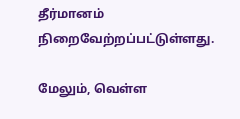தீர்மானம் நிறைவேற்றப்பட்டுள்ளது.

மேலும், வெள்ள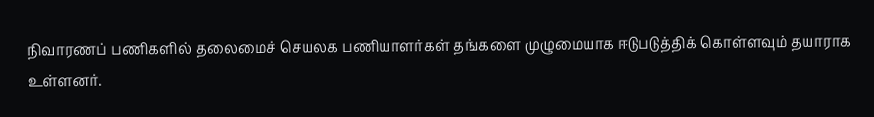நிவாரணப் பணிகளில் தலைமைச் செயலக பணியாளர்கள் தங்களை முழுமையாக ஈடுபடுத்திக் கொள்ளவும் தயாராக உள்ளனர்.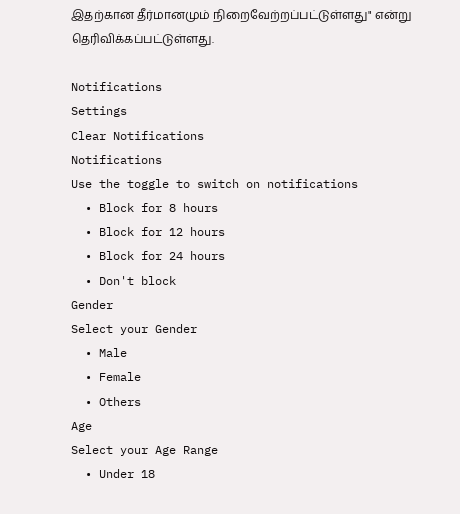இதற்கான தீர்மானமும் நிறைவேற்றப்பட்டுள்ளது" என்று தெரிவிக்கப்பட்டுள்ளது.

Notifications
Settings
Clear Notifications
Notifications
Use the toggle to switch on notifications
  • Block for 8 hours
  • Block for 12 hours
  • Block for 24 hours
  • Don't block
Gender
Select your Gender
  • Male
  • Female
  • Others
Age
Select your Age Range
  • Under 18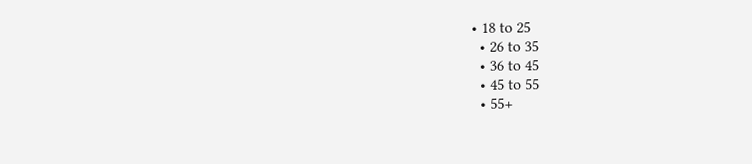• 18 to 25
  • 26 to 35
  • 36 to 45
  • 45 to 55
  • 55+